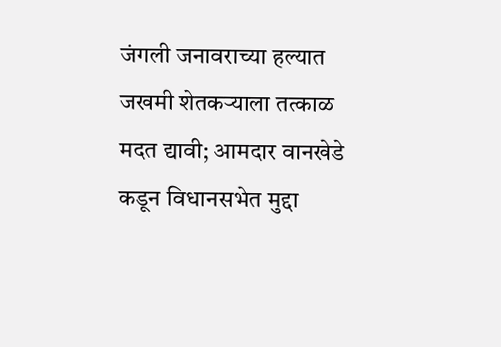जंगली जनावराच्या हल्यात जखमी शेतकऱ्याला तत्काळ मदत द्यावी; आमदार वानखेडे कडून विधानसभेत मुद्दा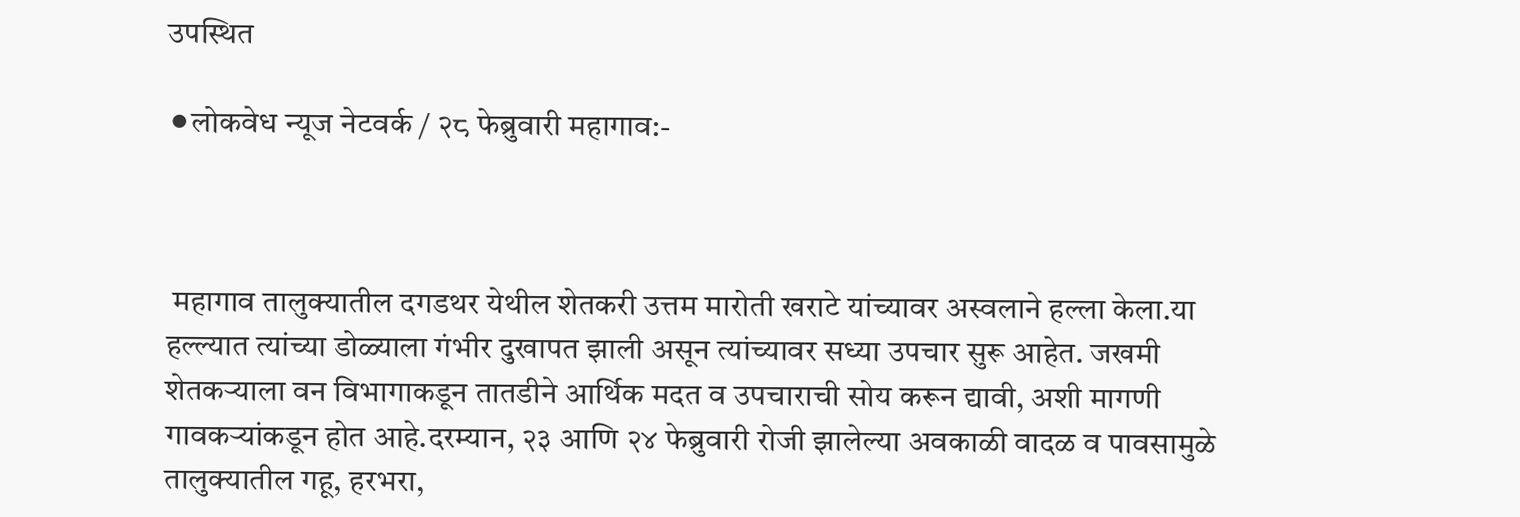उपस्थित

⚫लोकवेध न्यूज नेटवर्क / २८ फेब्रुवारी महागाव:-



 महागाव तालुक्यातील दगडथर येथील शेतकरी उत्तम मारोती खराटे यांच्यावर अस्वलाने हल्ला केला.या हल्ल्यात त्यांच्या डोळ्याला गंभीर दुखापत झाली असून त्यांच्यावर सध्या उपचार सुरू आहेत. जखमी शेतकऱ्याला वन विभागाकडून तातडीने आर्थिक मदत व उपचाराची सोय करून द्यावी, अशी मागणी गावकऱ्यांकडून होत आहे.दरम्यान, २३ आणि २४ फेब्रुवारी रोजी झालेल्या अवकाळी वादळ व पावसामुळे तालुक्यातील गहू, हरभरा,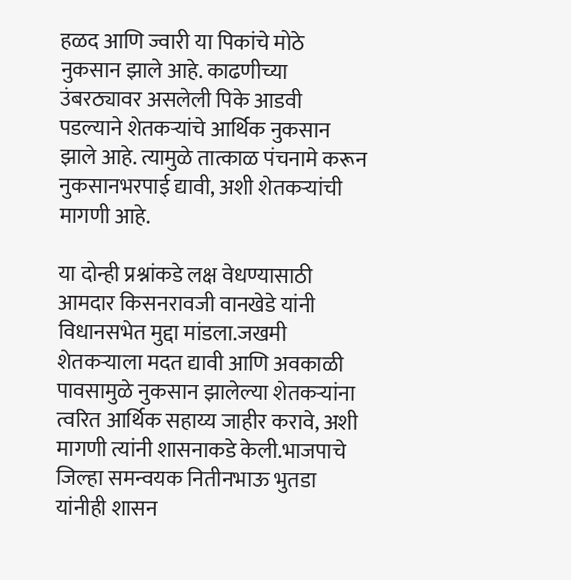हळद आणि ज्वारी या पिकांचे मोठे नुकसान झाले आहे. काढणीच्या उंबरठ्यावर असलेली पिके आडवी पडल्याने शेतकऱ्यांचे आर्थिक नुकसान झाले आहे. त्यामुळे तात्काळ पंचनामे करून नुकसानभरपाई द्यावी, अशी शेतकऱ्यांची मागणी आहे.

या दोन्ही प्रश्नांकडे लक्ष वेधण्यासाठी आमदार किसनरावजी वानखेडे यांनी विधानसभेत मुद्दा मांडला.जखमी शेतकऱ्याला मदत द्यावी आणि अवकाळी पावसामुळे नुकसान झालेल्या शेतकऱ्यांना त्वरित आर्थिक सहाय्य जाहीर करावे, अशी मागणी त्यांनी शासनाकडे केली.भाजपाचे जिल्हा समन्वयक नितीनभाऊ भुतडा यांनीही शासन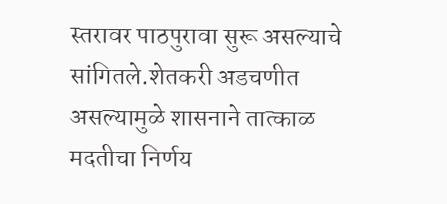स्तरावर पाठपुरावा सुरू असल्याचे सांगितले.शेतकरी अडचणीत असल्यामुळे शासनाने तात्काळ मदतीचा निर्णय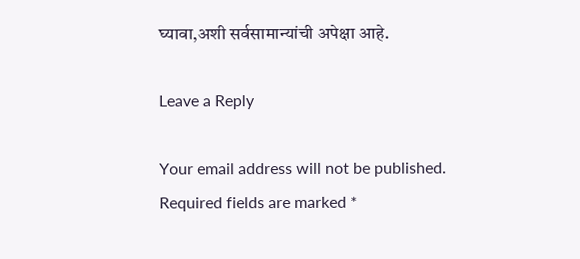घ्यावा,अशी सर्वसामान्यांची अपेक्षा आहे.

Leave a Reply

Your email address will not be published. Required fields are marked *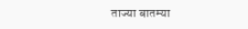ताज्या बातम्या